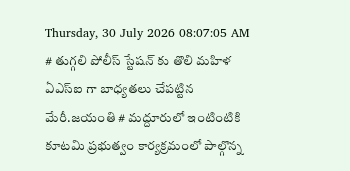Thursday, 30 July 2026 08:07:05 AM
# తుగ్గలి పోలీస్ స్టేషన్ కు తొలి మహిళ ఏఎస్ఐ గా బాధ్యతలు చేపట్టిన మేరీ.జయంతి # మద్దూరులో ఇంటింటికి కూటమి ప్రభుత్వం కార్యక్రమంలో పాల్గొన్న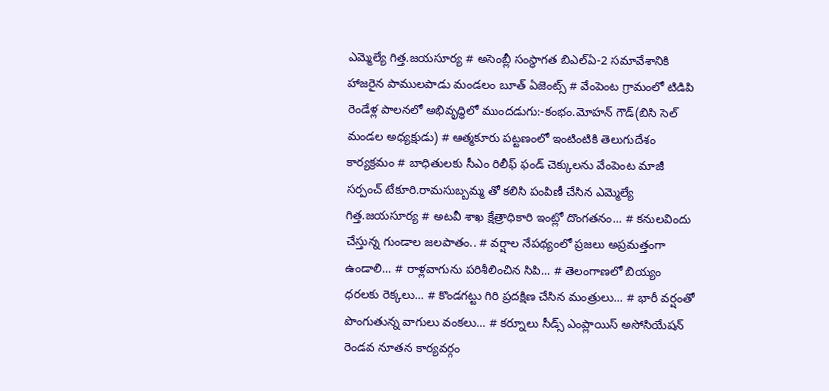ఎమ్మెల్యే గిత్త.జయసూర్య # అసెంబ్లీ సంస్థాగత బిఎల్ఏ-2 సమావేశానికి హాజరైన పాములపాడు మండలం బూత్ ఏజెంట్స్ # వేంపెంట గ్రామంలో టిడిపి రెండేళ్ల పాలనలో అభివృద్ధిలో ముందడుగు:-కంభం.మోహన్ గౌడ్(బిసి సెల్ మండల అధ్యక్షుడు) # ఆత్మకూరు పట్టణంలో ఇంటింటికి తెలుగుదేశం కార్యక్రమం # బాధితులకు సీఎం రిలీఫ్ ఫండ్ చెక్కులను వేంపెంట మాజీ సర్పంచ్ టేకూరి.రామసుబ్బమ్మ తో కలిసి పంపిణీ చేసిన ఎమ్మెల్యే గిత్త.జయసూర్య # అటవీ శాఖ క్షేత్రాధికారి ఇంట్లో దొంగతనం... # కనులవిందు చేస్తున్న గుండాల జలపాతం.. # వర్షాల నేపథ్యంలో ప్రజలు అప్రమత్తంగా ఉండాలి... # రాళ్లవాగును పరిశీలించిన సిపి... # తెలంగాణలో బియ్యం ధరలకు రెక్కలు... # కొండగట్టు గిరి ప్రదక్షిణ చేసిన మంత్రులు... # భారీ వర్షంతో పొంగుతున్న వాగులు వంకలు... # కర్నూలు సీడ్స్ ఎంప్లాయిస్ అసోసియేషన్ రెండవ నూతన కార్యవర్గం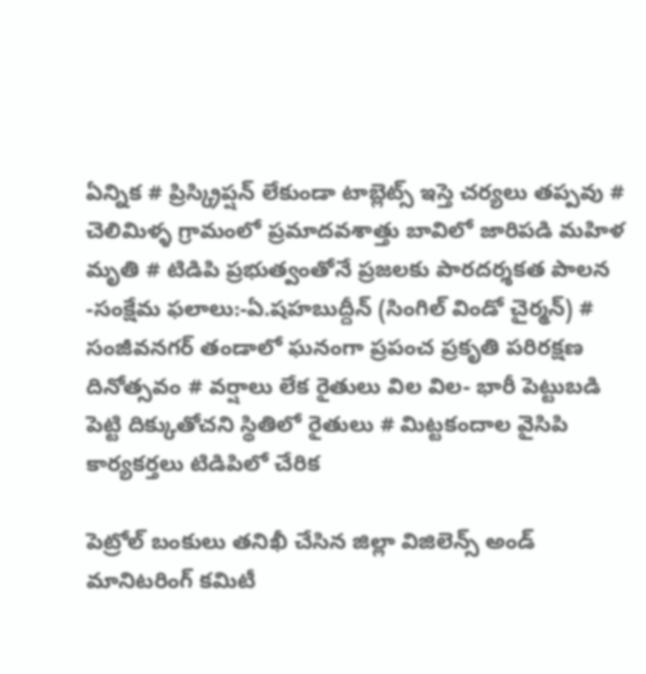ఏన్నిక # ప్రిస్క్రిప్షన్ లేకుండా టాబ్లెట్స్ ఇస్తె చర్యలు తప్పవు # చెలిమిళ్ళ గ్రామంలో ప్రమాదవశాత్తు బావిలో జారిపడి మహిళ మృతి # టిడిపి ప్రభుత్వంతోనే ప్రజలకు పారదర్శకత పాలన -సంక్షేమ ఫలాలు:-ఏ.షహబుద్దీన్ (సింగిల్ విండో చైర్మన్) # సంజీవనగర్ తండాలో ఘనంగా ప్రపంచ ప్రకృతి పరిరక్షణ దినోత్సవం # వర్షాలు లేక రైతులు విల విల- భారీ పెట్టుబడి పెట్టి దిక్కుతోచని స్థితిలో రైతులు # మిట్టకందాల వైసిపి కార్యకర్తలు టిడిపిలో చేరిక

పెట్రోల్ బంకులు తనిఖీ చేసిన జిల్లా విజిలెన్స్ అండ్ మానిటరింగ్ కమిటీ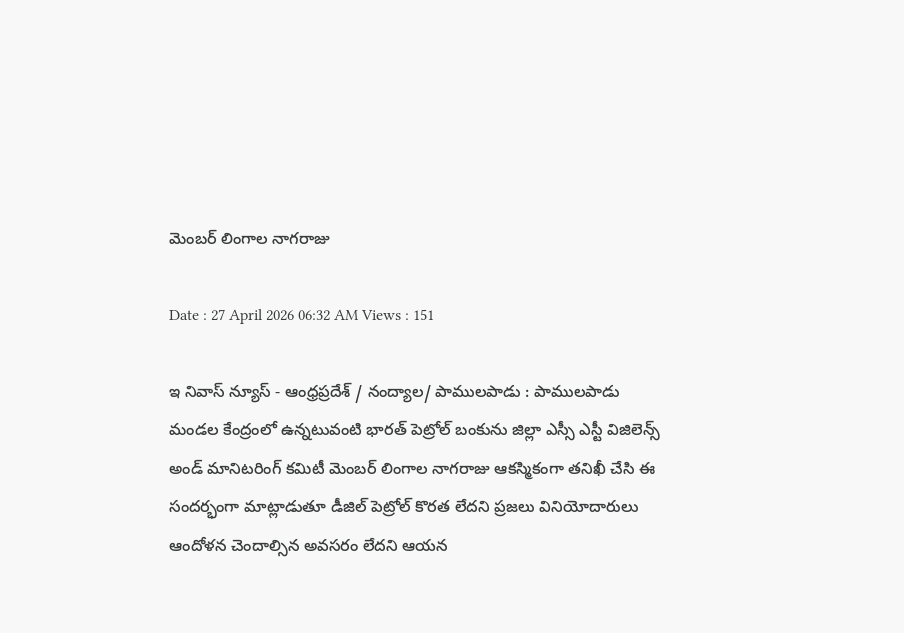మెంబర్ లింగాల నాగరాజు

Date : 27 April 2026 06:32 AM Views : 151

ఇ నివాస్ న్యూస్ - ఆంధ్రప్రదేశ్ / నంద్యాల/ పాములపాడు : పాములపాడు మండల కేంద్రంలో ఉన్నటువంటి భారత్ పెట్రోల్ బంకును జిల్లా ఎస్సీ ఎస్టీ విజిలెన్స్ అండ్ మానిటరింగ్ కమిటీ మెంబర్ లింగాల నాగరాజు ఆకస్మికంగా తనిఖీ చేసి ఈ సందర్భంగా మాట్లాడుతూ డీజిల్ పెట్రోల్ కొరత లేదని ప్రజలు వినియోదారులు ఆందోళన చెందాల్సిన అవసరం లేదని ఆయన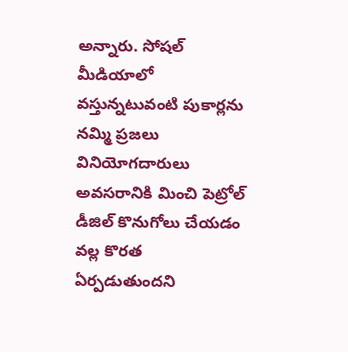అన్నారు. సోషల్ మీడియాలో వస్తున్నటువంటి పుకార్లను నమ్మి ప్రజలు వినియోగదారులు అవసరానికి మించి పెట్రోల్ డీజిల్ కొనుగోలు చేయడం వల్ల కొరత ఏర్పడుతుందని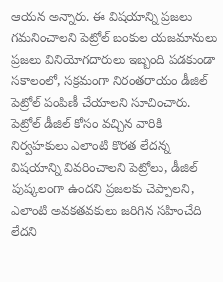ఆయన అన్నారు. ఈ విషయాన్ని ప్రజలు గమనించాలని పెట్రోల్ బంకుల యజమానులు ప్రజలు వినియోగదారులు ఇబ్బంది పడకుండా సకాలంలో, సక్రమంగా నిరంతరాయం డీజిల్ పెట్రోల్ పంపిణీ చేయాలని సూచించారు. పెట్రోల్ డీజిల్ కోసం వచ్చిన వారికి నిర్వహకులు ఎలాంటి కొరత లేదన్న విషయాన్ని వివరించాలని పెట్రోలు, డీజిల్ పుష్కలంగా ఉందని ప్రజలకు చెప్పాలని, ఎలాంటి అవకతవకులు జరిగిన సహించేది లేదని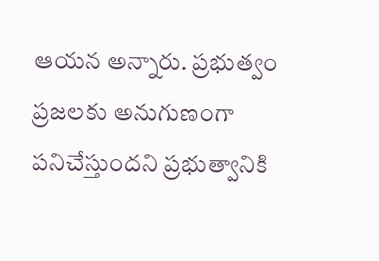ఆయన అన్నారు. ప్రభుత్వం ప్రజలకు అనుగుణంగా పనిచేస్తుందని ప్రభుత్వానికి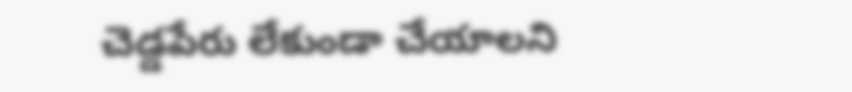చెడ్డపేరు లేకుండా చేయాలని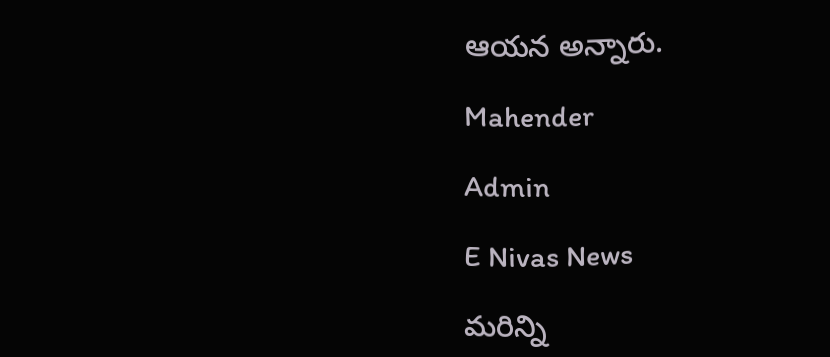ఆయన అన్నారు.

Mahender

Admin

E Nivas News

మరిన్ని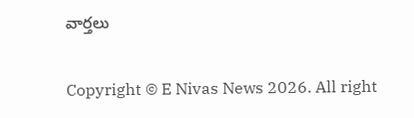వార్తలు

Copyright © E Nivas News 2026. All right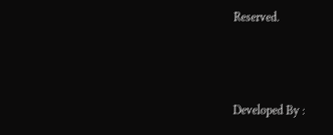Reserved.



Developed By :